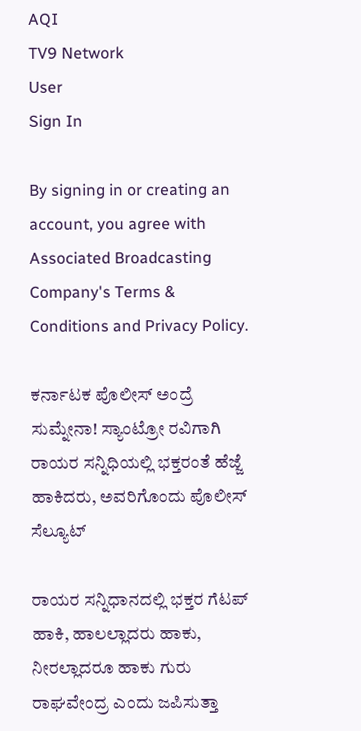AQI
TV9 Network
User
Sign In

By signing in or creating an account, you agree with Associated Broadcasting Company's Terms & Conditions and Privacy Policy.

ಕರ್ನಾಟಕ ಪೊಲೀಸ್ ಅಂದ್ರೆ ಸುಮ್ನೇನಾ! ಸ್ಯಾಂಟ್ರೋ ರವಿಗಾಗಿ ರಾಯರ ಸನ್ನಿಧಿಯಲ್ಲಿ ಭಕ್ತರಂತೆ ಹೆಜ್ಜೆ ಹಾಕಿದರು, ಅವರಿಗೊಂದು ಪೊಲೀಸ್ ಸೆಲ್ಯೂಟ್

ರಾಯರ ಸನ್ನಿಧಾನದಲ್ಲಿ ಭಕ್ತರ ಗೆಟಪ್ ಹಾಕಿ, ಹಾಲಲ್ಲಾದರು ಹಾಕು, ನೀರಲ್ಲಾದರೂ ಹಾಕು ಗುರು ರಾಘವೇಂದ್ರ ಎಂದು ಜಪಿಸುತ್ತಾ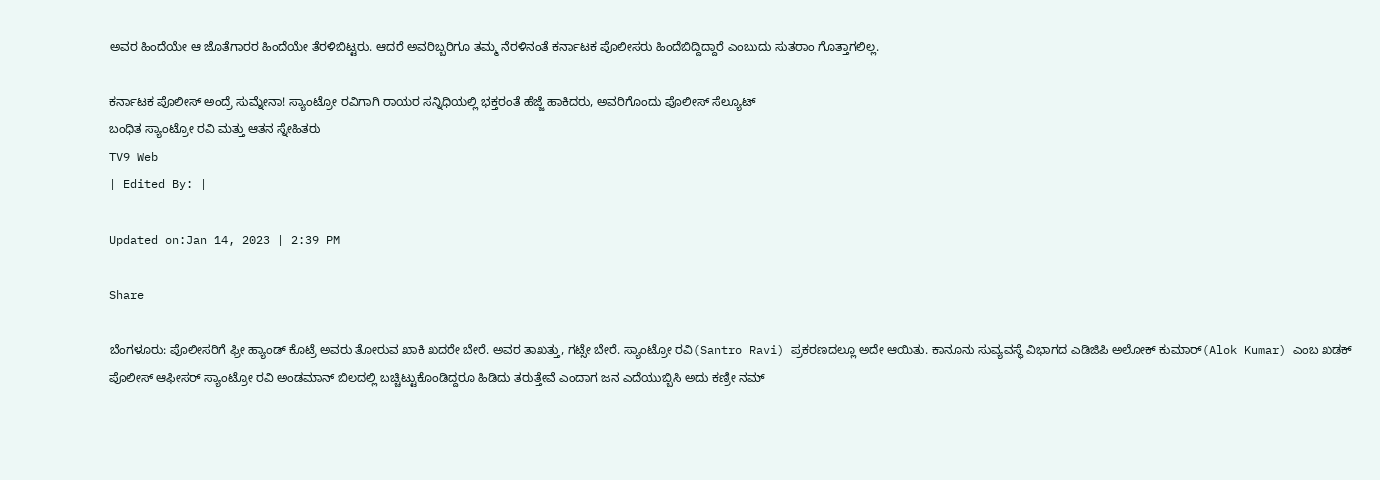ಅವರ ಹಿಂದೆಯೇ ಆ ಜೊತೆಗಾರರ ಹಿಂದೆಯೇ ತೆರಳಿಬಿಟ್ಟರು. ಆದರೆ ಅವರಿಬ್ಬರಿಗೂ ತಮ್ಮ ನೆರಳಿನಂತೆ ಕರ್ನಾಟಕ ಪೊಲೀಸರು ಹಿಂದೆಬಿದ್ದಿದ್ದಾರೆ ಎಂಬುದು ಸುತರಾಂ ಗೊತ್ತಾಗಲಿಲ್ಲ.

ಕರ್ನಾಟಕ ಪೊಲೀಸ್ ಅಂದ್ರೆ ಸುಮ್ನೇನಾ! ಸ್ಯಾಂಟ್ರೋ ರವಿಗಾಗಿ ರಾಯರ ಸನ್ನಿಧಿಯಲ್ಲಿ ಭಕ್ತರಂತೆ ಹೆಜ್ಜೆ ಹಾಕಿದರು, ಅವರಿಗೊಂದು ಪೊಲೀಸ್ ಸೆಲ್ಯೂಟ್
ಬಂಧಿತ ಸ್ಯಾಂಟ್ರೋ ರವಿ ಮತ್ತು ಆತನ ಸ್ನೇಹಿತರು
TV9 Web
| Edited By: |

Updated on:Jan 14, 2023 | 2:39 PM

Share

ಬೆಂಗಳೂರು: ಪೊಲೀಸರಿಗೆ ಫ್ರೀ ಹ್ಯಾಂಡ್ ಕೊಟ್ರೆ ಅವರು ತೋರುವ ಖಾಕಿ ಖದರೇ ಬೇರೆ. ಅವರ ತಾಖತ್ತು, ಗಟ್ಸೇ ಬೇರೆ. ಸ್ಯಾಂಟ್ರೋ ರವಿ(Santro Ravi) ಪ್ರಕರಣದಲ್ಲೂ ಅದೇ ಆಯಿತು. ಕಾನೂನು ಸುವ್ಯವಸ್ಥೆ ವಿಭಾಗದ ಎಡಿಜಿಪಿ ಅಲೋಕ್ ಕುಮಾರ್(Alok Kumar) ಎಂಬ ಖಡಕ್ ಪೊಲೀಸ್ ಆಫೀಸರ್ ಸ್ಯಾಂಟ್ರೋ ರವಿ ಅಂಡಮಾನ್ ಬಿಲದಲ್ಲಿ ಬಚ್ಚಿಟ್ಟುಕೊಂಡಿದ್ದರೂ ಹಿಡಿದು ತರುತ್ತೇವೆ ಎಂದಾಗ ಜನ ಎದೆಯುಬ್ಬಿಸಿ ಅದು ಕಣ್ರೀ ನಮ್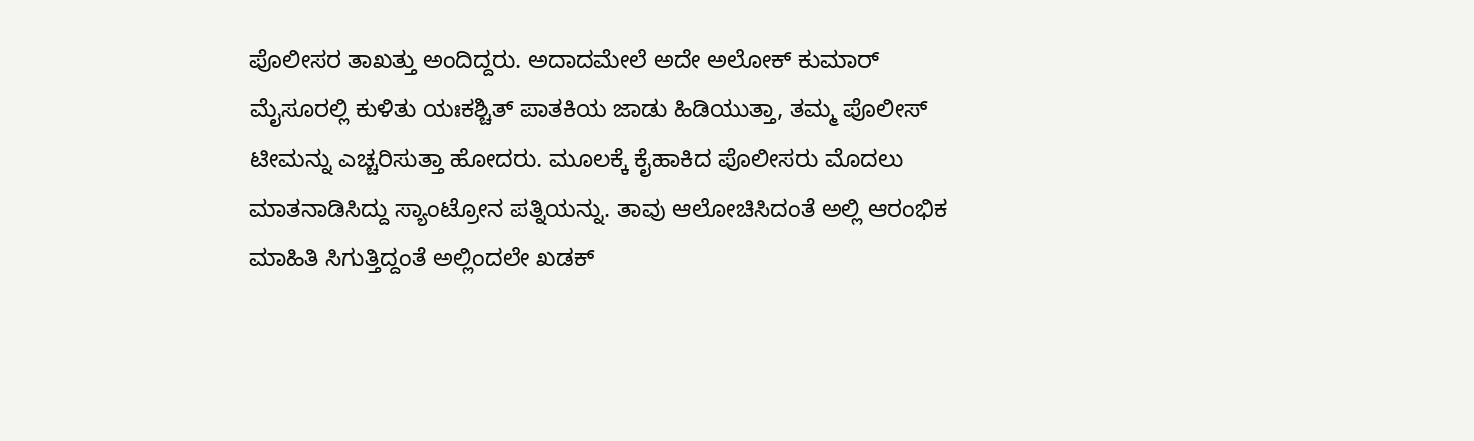ಪೊಲೀಸರ ತಾಖತ್ತು ಅಂದಿದ್ದರು. ಅದಾದಮೇಲೆ ಅದೇ ಅಲೋಕ್ ಕುಮಾರ್ ಮೈಸೂರಲ್ಲಿ ಕುಳಿತು ಯಃಕಶ್ಚಿತ್ ಪಾತಕಿಯ ಜಾಡು ಹಿಡಿಯುತ್ತಾ, ತಮ್ಮ ಪೊಲೀಸ್ ಟೀಮನ್ನು ಎಚ್ಚರಿಸುತ್ತಾ ಹೋದರು. ಮೂಲಕ್ಕೆ ಕೈಹಾಕಿದ ಪೊಲೀಸರು ಮೊದಲು ಮಾತನಾಡಿಸಿದ್ದು ಸ್ಯಾಂಟ್ರೋನ ಪತ್ನಿಯನ್ನು. ತಾವು ಆಲೋಚಿಸಿದಂತೆ ಅಲ್ಲಿ ಆರಂಭಿಕ ಮಾಹಿತಿ ಸಿಗುತ್ತಿದ್ದಂತೆ ಅಲ್ಲಿಂದಲೇ ಖಡಕ್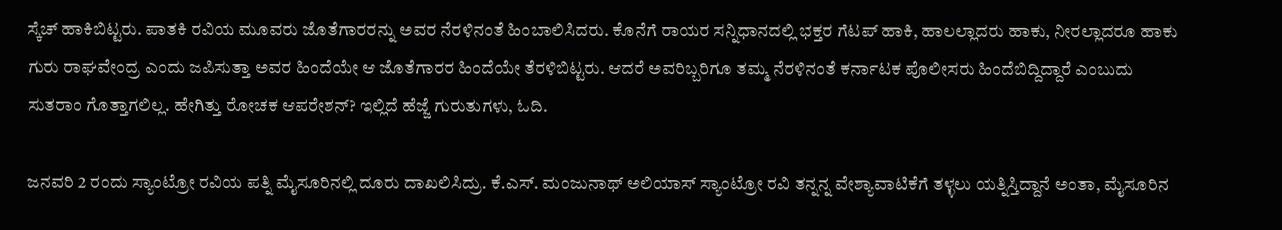ಸ್ಕೆಚ್ ಹಾಕಿಬಿಟ್ಟರು. ಪಾತಕಿ ರವಿಯ ಮೂವರು ಜೊತೆಗಾರರನ್ನು ಅವರ ನೆರಳಿನಂತೆ ಹಿಂಬಾಲಿಸಿದರು. ಕೊನೆಗೆ ರಾಯರ ಸನ್ನಿಧಾನದಲ್ಲಿ ಭಕ್ತರ ಗೆಟಪ್ ಹಾಕಿ, ಹಾಲಲ್ಲಾದರು ಹಾಕು, ನೀರಲ್ಲಾದರೂ ಹಾಕು ಗುರು ರಾಘವೇಂದ್ರ ಎಂದು ಜಪಿಸುತ್ತಾ ಅವರ ಹಿಂದೆಯೇ ಆ ಜೊತೆಗಾರರ ಹಿಂದೆಯೇ ತೆರಳಿಬಿಟ್ಟರು. ಆದರೆ ಅವರಿಬ್ಬರಿಗೂ ತಮ್ಮ ನೆರಳಿನಂತೆ ಕರ್ನಾಟಕ ಪೊಲೀಸರು ಹಿಂದೆಬಿದ್ದಿದ್ದಾರೆ ಎಂಬುದು ಸುತರಾಂ ಗೊತ್ತಾಗಲಿಲ್ಲ. ಹೇಗಿತ್ತು ರೋಚಕ ಆಪರೇಶನ್? ಇಲ್ಲಿದೆ ಹೆಜ್ಜೆ ಗುರುತುಗಳು, ಓದಿ.

ಜನವರಿ 2 ರಂದು ಸ್ಯಾಂಟ್ರೋ ರವಿಯ ಪತ್ನಿ ಮೈಸೂರಿನಲ್ಲಿ ದೂರು ದಾಖಲಿಸಿದ್ರು. ಕೆ.ಎಸ್. ಮಂಜುನಾಥ್ ಅಲಿಯಾಸ್ ಸ್ಯಾಂಟ್ರೋ ರವಿ ತನ್ನನ್ನ ವೇಶ್ಯಾವಾಟಿಕೆಗೆ ತಳ್ಳಲು ಯತ್ನಿಸ್ತಿದ್ದಾನೆ ಅಂತಾ, ಮೈಸೂರಿನ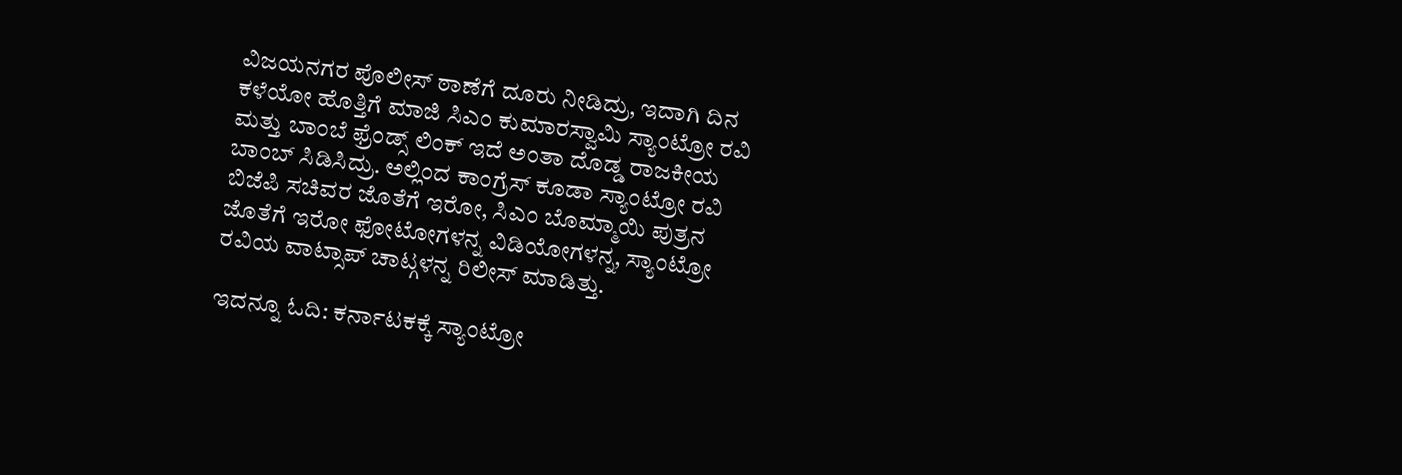ವಿಜಯನಗರ ಪೊಲೀಸ್ ಠಾಣೆಗೆ ದೂರು ನೀಡಿದ್ರು, ಇದಾಗಿ ದಿನ ಕಳೆಯೋ ಹೊತ್ತಿಗೆ ಮಾಜಿ ಸಿಎಂ ಕುಮಾರಸ್ವಾಮಿ ಸ್ಯಾಂಟ್ರೋ ರವಿ ಮತ್ತು ಬಾಂಬೆ ಫ್ರೆಂಡ್ಸ್ ಲಿಂಕ್ ಇದೆ ಅಂತಾ ದೊಡ್ಡ ರಾಜಕೀಯ ಬಾಂಬ್ ಸಿಡಿಸಿದ್ರು. ಅಲ್ಲಿಂದ ಕಾಂಗ್ರೆಸ್ ಕೂಡಾ ಸ್ಯಾಂಟ್ರೋ ರವಿ ಬಿಜೆಪಿ ಸಚಿವರ ಜೊತೆಗೆ ಇರೋ, ಸಿಎಂ ಬೊಮ್ಮಾಯಿ ಪುತ್ರನ ಜೊತೆಗೆ ಇರೋ ಫೋಟೋಗಳನ್ನ ವಿಡಿಯೋಗಳನ್ನ, ಸ್ಯಾಂಟ್ರೋ ರವಿಯ ವಾಟ್ಸಾಪ್ ಚಾಟ್ಗಳನ್ನ ರಿಲೀಸ್ ಮಾಡಿತ್ತು.

ಇದನ್ನೂ ಓದಿ: ಕರ್ನಾಟಕಕ್ಕೆ ಸ್ಯಾಂಟ್ರೋ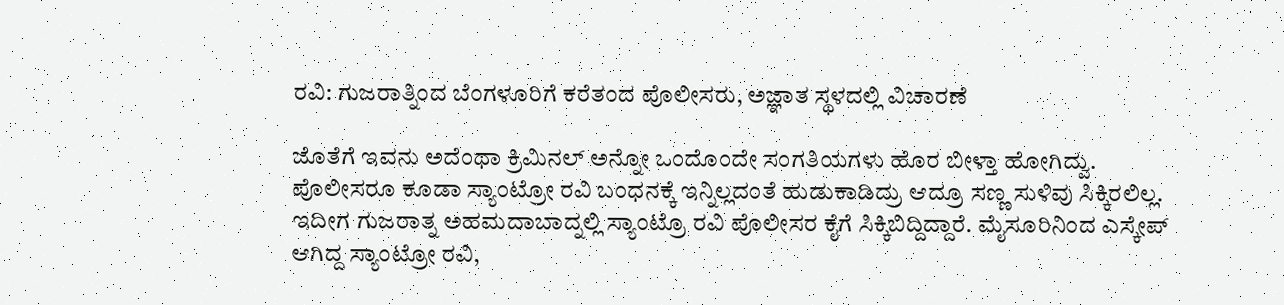ರವಿ: ಗುಜರಾತ್ನಿಂದ ಬೆಂಗಳೂರಿಗೆ ಕರೆತಂದ ಪೊಲೀಸರು, ಅಜ್ಞಾತ ಸ್ಥಳದಲ್ಲಿ ವಿಚಾರಣೆ

ಜೊತೆಗೆ ಇವನು ಅದೆಂಥಾ ಕ್ರಿಮಿನಲ್ ಅನ್ನೋ ಒಂದೊಂದೇ ಸಂಗತಿಯಗಳು ಹೊರ ಬೀಳ್ತಾ ಹೋಗಿದ್ವು. ಪೊಲೀಸರೂ ಕೂಡಾ ಸ್ಯಾಂಟ್ರೋ ರವಿ ಬಂಧನಕ್ಕೆ ಇನ್ನಿಲ್ಲದಂತೆ ಹುಡುಕಾಡಿದ್ರು ಆದ್ರೂ ಸಣ್ಣ ಸುಳಿವು ಸಿಕ್ಕಿರಲಿಲ್ಲ. ಇದೀಗ ಗುಜರಾತ್ನ ಅಹಮದಾಬಾದ್ನಲ್ಲಿ ಸ್ಯಾಂಟ್ರೊ ರವಿ ಪೊಲೀಸರ ಕೈಗೆ ಸಿಕ್ಕಿಬಿದ್ದಿದ್ದಾರೆ. ಮೈಸೂರಿನಿಂದ ಎಸ್ಕೇಪ್ ಆಗಿದ್ದ ಸ್ಯಾಂಟ್ರೋ ರವಿ,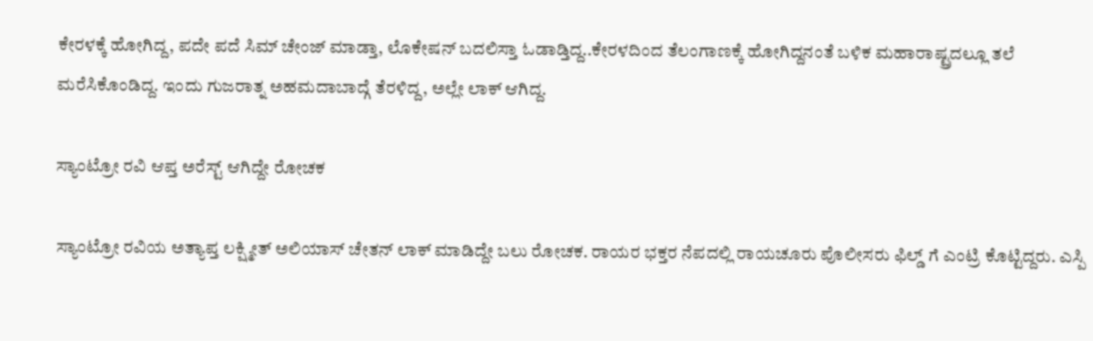ಕೇರಳಕ್ಕೆ ಹೋಗಿದ್ದ, ಪದೇ ಪದೆ ಸಿಮ್ ಚೇಂಜ್ ಮಾಡ್ತಾ, ಲೊಕೇಷನ್ ಬದಲಿಸ್ತಾ ಓಡಾಡ್ತಿದ್ದ..ಕೇರಳದಿಂದ ತೆಲಂಗಾಣಕ್ಕೆ ಹೋಗಿದ್ದನಂತೆ ಬಳಿಕ ಮಹಾರಾಷ್ಟ್ರದಲ್ಲೂ ತಲೆ ಮರೆಸಿಕೊಂಡಿದ್ದ. ಇಂದು ಗುಜರಾತ್ನ ಅಹಮದಾಬಾದ್ಗೆ ತೆರಳಿದ್ದ, ಅಲ್ಲೇ ಲಾಕ್ ಆಗಿದ್ದ.

ಸ್ಯಾಂಟ್ರೋ ರವಿ ಆಪ್ತ ಅರೆಸ್ಟ್ ಆಗಿದ್ದೇ ರೋಚಕ

ಸ್ಯಾಂಟ್ರೋ ರವಿಯ ಅತ್ಯಾಪ್ತ ಲಕ್ಷ್ಮೀತ್ ಅಲಿಯಾಸ್ ಚೇತನ್ ಲಾಕ್ ಮಾಡಿದ್ದೇ ಬಲು ರೋಚಕ. ರಾಯರ ಭಕ್ತರ ನೆಪದಲ್ಲಿ ರಾಯಚೂರು ಪೊಲೀಸರು ಫಿಲ್ಡ್ ಗೆ ಎಂಟ್ರಿ ಕೊಟ್ಟಿದ್ದರು. ಎಸ್ಪಿ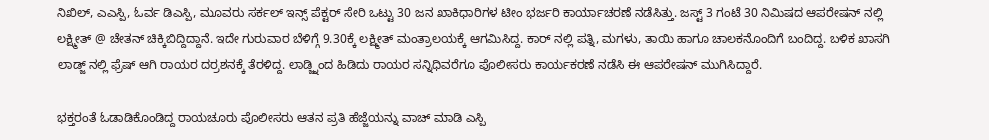ನಿಖಿಲ್, ಎಎಸ್ಪಿ, ಓರ್ವ ಡಿಎಸ್ಪಿ, ಮೂವರು ಸರ್ಕಲ್ ಇನ್ಸ್ ಪೆಕ್ಟರ್ ಸೇರಿ ಒಟ್ಟು 30 ಜನ ಖಾಕಿಧಾರಿಗಳ ಟೀಂ ಭರ್ಜರಿ ಕಾರ್ಯಾಚರಣೆ ನಡೆಸಿತ್ತು. ಜಸ್ಟ್ 3 ಗಂಟೆ 30 ನಿಮಿಷದ ಆಪರೇಷನ್ ನಲ್ಲಿ ಲಕ್ಷ್ಮೀತ್ @ ಚೇತನ್ ಚಿಕ್ಕಿಬಿದ್ದಿದ್ದಾನೆ. ಇದೇ ಗುರುವಾರ ಬೆಳಿಗ್ಗೆ 9.30ಕ್ಕೆ ಲಕ್ಷ್ಮೀತ್ ಮಂತ್ರಾಲಯಕ್ಕೆ ಆಗಮಿಸಿದ್ದ. ಕಾರ್ ನಲ್ಲಿ ಪತ್ನಿ, ಮಗಳು, ತಾಯಿ ಹಾಗೂ ಚಾಲಕನೊಂದಿಗೆ ಬಂದಿದ್ದ. ಬಳಿಕ ಖಾಸಗಿ ಲಾಡ್ಜ್ ನಲ್ಲಿ ಫ್ರೆಷ್ ಆಗಿ ರಾಯರ ದರ್ರಶನಕ್ಕೆ ತೆರಳಿದ್ದ. ಲಾಡ್ಜ್ನಿಂದ ಹಿಡಿದು ರಾಯರ ಸನ್ನಿಧಿವರೆಗೂ ಪೊಲೀಸರು ಕಾರ್ಯಕರಣೆ ನಡೆಸಿ ಈ ಆಪರೇಷನ್ ಮುಗಿಸಿದ್ದಾರೆ.

ಭಕ್ತರಂತೆ ಓಡಾಡಿಕೊಂಡಿದ್ದ ರಾಯಚೂರು ಪೊಲೀಸರು ಆತನ ಪ್ರತಿ ಹೆಜ್ಜೆಯನ್ನು ವಾಚ್ ಮಾಡಿ ಎಸ್ಪಿ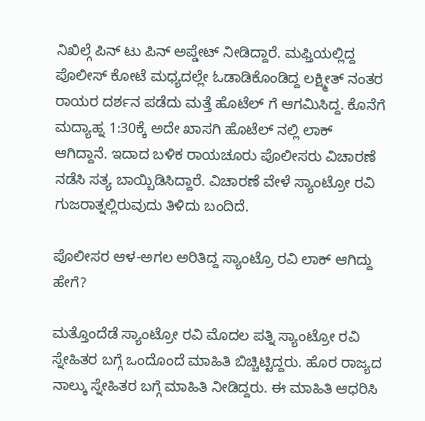ನಿಖಿಲ್ಗೆ ಪಿನ್ ಟು ಪಿನ್ ಅಪ್ಡೇಟ್ ನೀಡಿದ್ದಾರೆ. ಮಫ್ತಿಯಲ್ಲಿದ್ದ ಪೊಲೀಸ್ ಕೋಟೆ ಮಧ್ಯದಲ್ಲೇ ಓಡಾಡಿಕೊಂಡಿದ್ದ ಲಕ್ಷ್ಮೀತ್ ನಂತರ ರಾಯರ ದರ್ಶನ ಪಡೆದು ಮತ್ತೆ ಹೊಟೆಲ್ ಗೆ ಆಗಮಿಸಿದ್ದ. ಕೊನೆಗೆ ಮದ್ಯಾಹ್ನ 1:30ಕ್ಕೆ ಅದೇ ಖಾಸಗಿ ಹೊಟೆಲ್ ನಲ್ಲಿ ಲಾಕ್ ಆಗಿದ್ದಾನೆ. ಇದಾದ ಬಳಿಕ ರಾಯಚೂರು ಪೊಲೀಸರು ವಿಚಾರಣೆ ನಡೆಸಿ ಸತ್ಯ ಬಾಯ್ಬಿಡಿಸಿದ್ದಾರೆ. ವಿಚಾರಣೆ ವೇಳೆ ಸ್ಯಾಂಟ್ರೋ ರವಿ ಗುಜರಾತ್ನಲ್ಲಿರುವುದು ತಿಳಿದು ಬಂದಿದೆ.

ಪೊಲೀಸರ ಆಳ-ಅಗಲ ಅರಿತಿದ್ದ ಸ್ಯಾಂಟ್ರೊ ರವಿ ಲಾಕ್ ಆಗಿದ್ದು ಹೇಗೆ?

ಮತ್ತೊಂದೆಡೆ ಸ್ಯಾಂಟ್ರೋ ರವಿ ಮೊದಲ ಪತ್ನಿ ಸ್ಯಾಂಟ್ರೋ ರವಿ ಸ್ನೇಹಿತರ ಬಗ್ಗೆ ಒಂದೊಂದೆ ಮಾಹಿತಿ ಬಿಚ್ಚಿಟ್ಟಿದ್ದರು. ಹೊರ ರಾಜ್ಯದ ನಾಲ್ಕು ಸ್ನೇಹಿತರ ಬಗ್ಗೆ ಮಾಹಿತಿ ನೀಡಿದ್ದರು. ಈ ಮಾಹಿತಿ ಆಧರಿಸಿ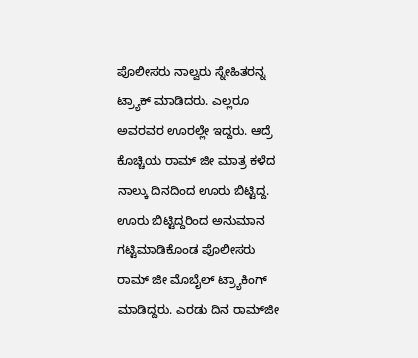ಪೊಲೀಸರು ನಾಲ್ವರು ಸ್ನೇಹಿತರನ್ನ ಟ್ರ್ಯಾಕ್ ಮಾಡಿದರು. ಎಲ್ಲರೂ ಅವರವರ ಊರಲ್ಲೇ ಇದ್ದರು. ಆದ್ರೆ ಕೊಚ್ಚಿಯ ರಾಮ್ ಜೀ ಮಾತ್ರ ಕಳೆದ‌ ನಾಲ್ಕು ದಿನದಿಂದ ಊರು ಬಿಟ್ಟಿದ್ದ. ಊರು ಬಿಟ್ಟಿದ್ದರಿಂದ ಅನುಮಾನ ಗಟ್ಟಿಮಾಡಿಕೊಂಡ ಪೊಲೀಸರು ರಾಮ್ ಜೀ ಮೊಬೈಲ್ ಟ್ರ್ಯಾಕಿಂಗ್ ಮಾಡಿದ್ದರು. ಎರಡು ದಿನ ರಾಮ್‌ಜೀ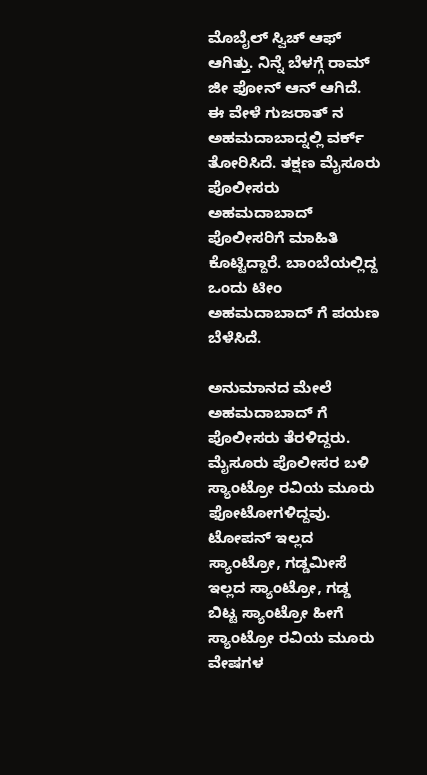ಮೊಬೈಲ್ ಸ್ವಿಚ್ ಆಫ್ ಆಗಿತ್ತು. ನಿನ್ನೆ ಬೆಳಗ್ಗೆ ರಾಮ್ ಜೀ ಫೋನ್ ಆನ್ ಆಗಿದೆ. ಈ ವೇಳೆ ಗುಜರಾತ್ ನ ಅಹಮದಾಬಾದ್ನಲ್ಲಿ ವರ್ಕ್ ತೋರಿಸಿದೆ. ತಕ್ಷಣ ಮೈಸೂರು ಪೊಲೀಸರು ಅಹಮದಾಬಾದ್ ಪೊಲೀಸರಿಗೆ ಮಾಹಿತಿ ಕೊಟ್ಟಿದ್ದಾರೆ. ಬಾಂಬೆಯಲ್ಲಿದ್ದ ಒಂದು ಟೀಂ ಅಹಮದಾಬಾದ್ ಗೆ ಪಯಣ ಬೆಳೆಸಿದೆ.

ಅನುಮಾನದ ಮೇಲೆ ಅಹಮದಾಬಾದ್ ಗೆ ಪೊಲೀಸರು ತೆರಳಿದ್ದರು. ಮೈಸೂರು ಪೊಲೀಸರ ಬಳಿ ಸ್ಯಾಂಟ್ರೋ ರವಿಯ ಮೂರು ಫೋಟೋಗಳಿದ್ದವು. ಟೋಪನ್ ಇಲ್ಲದ ಸ್ಯಾಂಟ್ರೋ, ಗಡ್ಡಮೀಸೆ ಇಲ್ಲದ ಸ್ಯಾಂಟ್ರೋ, ಗಡ್ಡ ಬಿಟ್ಟ ಸ್ಯಾಂಟ್ರೋ ಹೀಗೆ ಸ್ಯಾಂಟ್ರೋ ರವಿಯ ಮೂರು ವೇಷಗಳ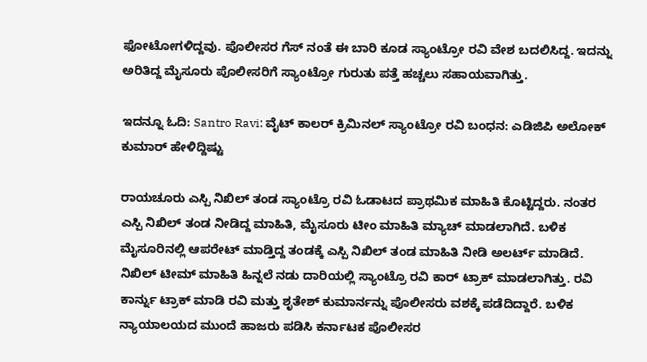ಫೋಟೋಗಳಿದ್ದವು. ಪೊಲೀಸರ ಗೆಸ್ ನಂತೆ ಈ ಬಾರಿ ಕೂಡ ಸ್ಯಾಂಟ್ರೋ ರವಿ ವೇಶ ಬದಲಿಸಿದ್ದ. ಇದನ್ನು ಅರಿತಿದ್ದ ಮೈಸೂರು ಪೊಲೀಸರಿಗೆ ಸ್ಯಾಂಟ್ರೋ ಗುರುತು ಪತ್ತೆ ಹಚ್ಚಲು ಸಹಾಯವಾಗಿತ್ತು.

ಇದನ್ನೂ ಓದಿ: Santro Ravi: ವೈಟ್‌ ಕಾಲರ್ ಕ್ರಿಮಿನಲ್ ಸ್ಯಾಂಟ್ರೋ ರವಿ ಬಂಧನ: ಎಡಿಜಿಪಿ ಅಲೋಕ್ ಕುಮಾರ್ ಹೇಳಿದ್ದಿಷ್ಟು

ರಾಯಚೂರು ಎಸ್ಪಿ ನಿಖಿಲ್ ತಂಡ ಸ್ಯಾಂಟ್ರೊ ರವಿ ಓಡಾಟದ ಪ್ರಾಥಮಿಕ ಮಾಹಿತಿ ಕೊಟ್ಟಿದ್ದರು. ನಂತರ ಎಸ್ಪಿ ನಿಖಿಲ್ ತಂಡ ನೀಡಿದ್ದ ಮಾಹಿತಿ, ಮೈಸೂರು ಟೀಂ ಮಾಹಿತಿ ಮ್ಯಾಚ್ ಮಾಡಲಾಗಿದೆ. ಬಳಿಕ ಮೈಸೂರಿನಲ್ಲಿ ಆಪರೇಟ್ ಮಾಡ್ತಿದ್ದ ತಂಡಕ್ಕೆ ಎಸ್ಪಿ ನಿಖಿಲ್ ತಂಡ ಮಾಹಿತಿ ನೀಡಿ ಅಲರ್ಟ್ ಮಾಡಿದೆ. ನಿಖಿಲ್ ಟೀಮ್ ಮಾಹಿತಿ ಹಿನ್ನಲೆ ನಡು ದಾರಿಯಲ್ಲಿ ಸ್ಯಾಂಟ್ರೊ ರವಿ ಕಾರ್ ಟ್ರಾಕ್ ಮಾಡಲಾಗಿತ್ತು. ರವಿ ಕಾರ್ನ್ನು ಟ್ರಾಕ್ ಮಾಡಿ ರವಿ ಮತ್ತು ಶೃತೇಶ್ ಕುಮಾರ್ನನ್ನು ಪೊಲೀಸರು ವಶಕ್ಕೆ ಪಡೆದಿದ್ದಾರೆ. ಬಳಿಕ ನ್ಯಾಯಾಲಯದ ಮುಂದೆ ಹಾಜರು ಪಡಿಸಿ ಕರ್ನಾಟಕ ಪೊಲೀಸರ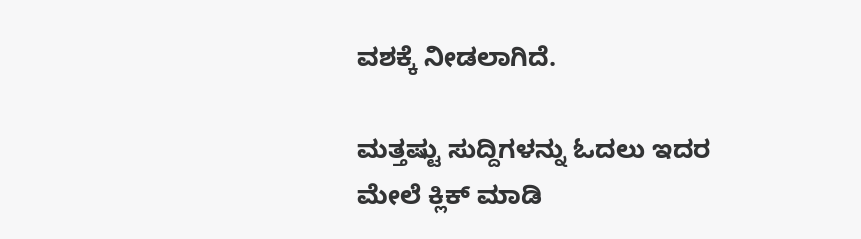ವಶಕ್ಕೆ ನೀಡಲಾಗಿದೆ.

ಮತ್ತಷ್ಟು ಸುದ್ದಿಗಳನ್ನು ಓದಲು ಇದರ ಮೇಲೆ ಕ್ಲಿಕ್ ಮಾಡಿ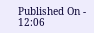Published On - 12:06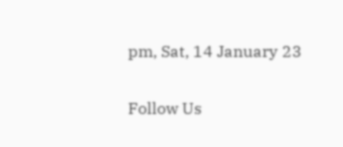pm, Sat, 14 January 23

Follow Us